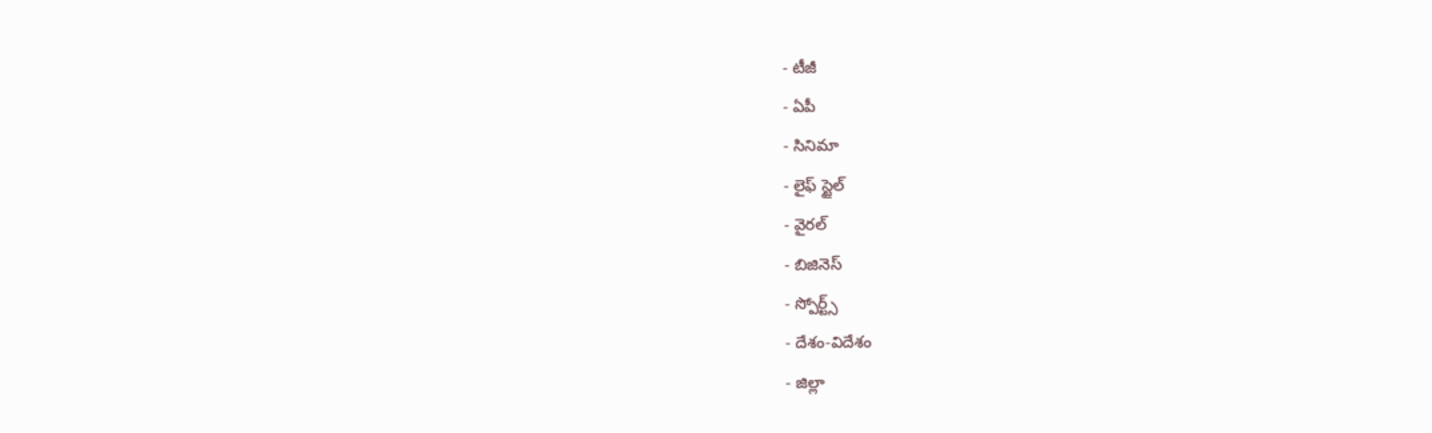- టీజీ
- ఏపీ
- సినిమా
- లైఫ్ స్టైల్
- వైరల్
- బిజినెస్
- స్పోర్ట్స్
- దేశం-విదేశం
- జిల్లా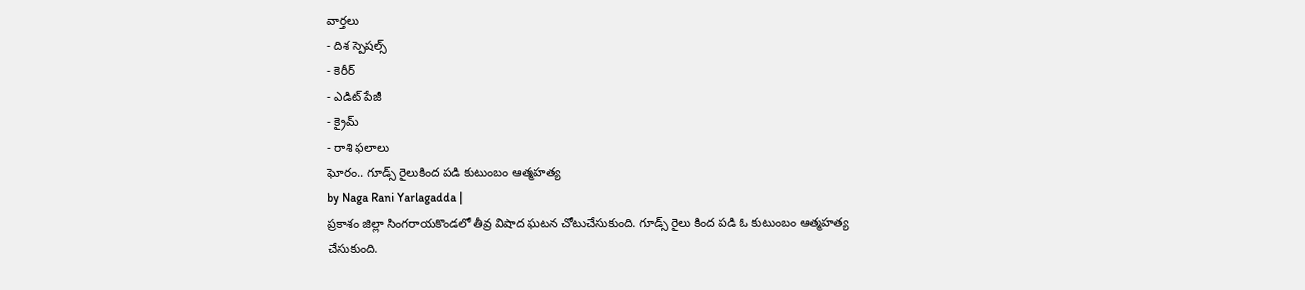వార్తలు
- దిశ స్పెషల్స్
- కెరీర్
- ఎడిట్ పేజీ
- క్రైమ్
- రాశి ఫలాలు
ఘోరం.. గూడ్స్ రైలుకింద పడి కుటుంబం ఆత్మహత్య
by Naga Rani Yarlagadda |
ప్రకాశం జిల్లా సింగరాయకొండలో తీవ్ర విషాద ఘటన చోటుచేసుకుంది. గూడ్స్ రైలు కింద పడి ఓ కుటుంబం ఆత్మహత్య చేసుకుంది.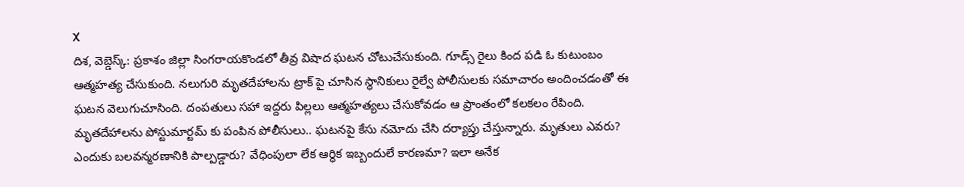X
దిశ, వెబ్డెస్క్: ప్రకాశం జిల్లా సింగరాయకొండలో తీవ్ర విషాద ఘటన చోటుచేసుకుంది. గూడ్స్ రైలు కింద పడి ఓ కుటుంబం ఆత్మహత్య చేసుకుంది. నలుగురి మృతదేహాలను ట్రాక్ పై చూసిన స్థానికులు రైల్వే పోలీసులకు సమాచారం అందించడంతో ఈ ఘటన వెలుగుచూసింది. దంపతులు సహా ఇద్దరు పిల్లలు ఆత్మహత్యలు చేసుకోవడం ఆ ప్రాంతంలో కలకలం రేపింది. మృతదేహాలను పోస్టుమార్టమ్ కు పంపిన పోలీసులు.. ఘటనపై కేసు నమోదు చేసి దర్యాప్తు చేస్తున్నారు. మృతులు ఎవరు? ఎందుకు బలవన్మరణానికి పాల్పడ్డారు? వేధింపులా లేక ఆర్థిక ఇబ్బందులే కారణమా? ఇలా అనేక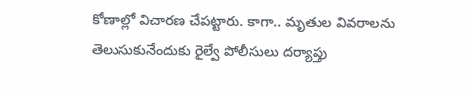కోణాల్లో విచారణ చేపట్టారు. కాగా.. మృతుల వివరాలను తెలుసుకునేందుకు రైల్వే పోలీసులు దర్యాప్తు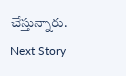చేస్తున్నారు.
Next Story